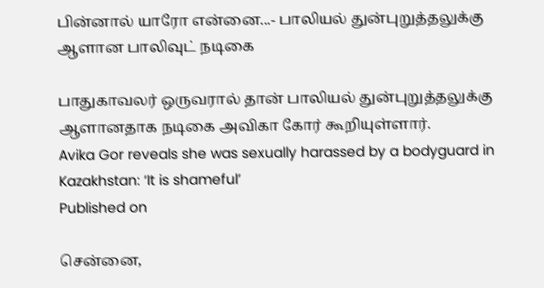பின்னால் யாரோ என்னை...- பாலியல் துன்புறுத்தலுக்கு ஆளான பாலிவுட் நடிகை

பாதுகாவலர் ஒருவரால் தான் பாலியல் துன்புறுத்தலுக்கு ஆளானதாக நடிகை அவிகா கோர் கூறியுள்ளார்.
Avika Gor reveals she was sexually harassed by a bodyguard in Kazakhstan: ‘It is shameful’
Published on

சென்னை,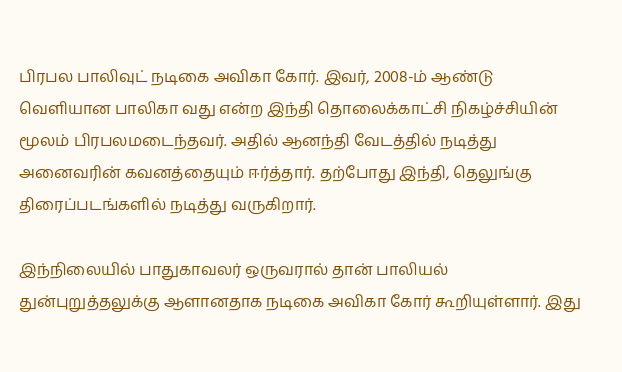பிரபல பாலிவுட் நடிகை அவிகா கோர். இவர், 2008-ம் ஆண்டு வெளியான பாலிகா வது என்ற இந்தி தொலைக்காட்சி நிகழ்ச்சியின் மூலம் பிரபலமடைந்தவர். அதில் ஆனந்தி வேடத்தில் நடித்து அனைவரின் கவனத்தையும் ஈர்த்தார். தற்போது இந்தி, தெலுங்கு திரைப்படங்களில் நடித்து வருகிறார்.

இந்நிலையில் பாதுகாவலர் ஒருவரால் தான் பாலியல் துன்புறுத்தலுக்கு ஆளானதாக நடிகை அவிகா கோர் கூறியுள்ளார். இது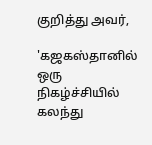குறித்து அவர்,

'கஜகஸ்தானில் ஒரு நிகழ்ச்சியில் கலந்து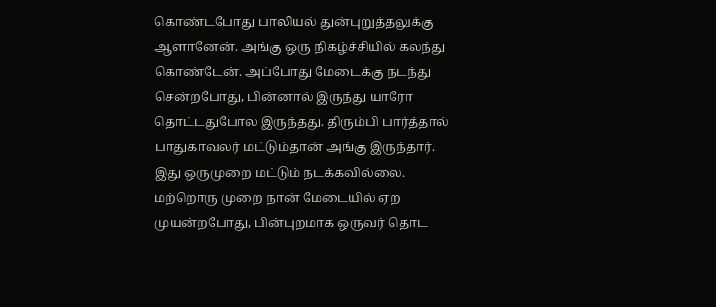கொண்டபோது பாலியல் துன்புறுத்தலுக்கு ஆளானேன். அங்கு ஒரு நிகழ்ச்சியில் கலந்து கொண்டேன். அப்போது மேடைக்கு நடந்து சென்றபோது, பின்னால் இருந்து யாரோ தொட்டதுபோல இருந்தது. திரும்பி பார்த்தால் பாதுகாவலர் மட்டும்தான் அங்கு இருந்தார். இது ஒருமுறை மட்டும் நடக்கவில்லை. மற்றொரு முறை நான் மேடையில் ஏற முயன்றபோது, பின்புறமாக ஒருவர் தொட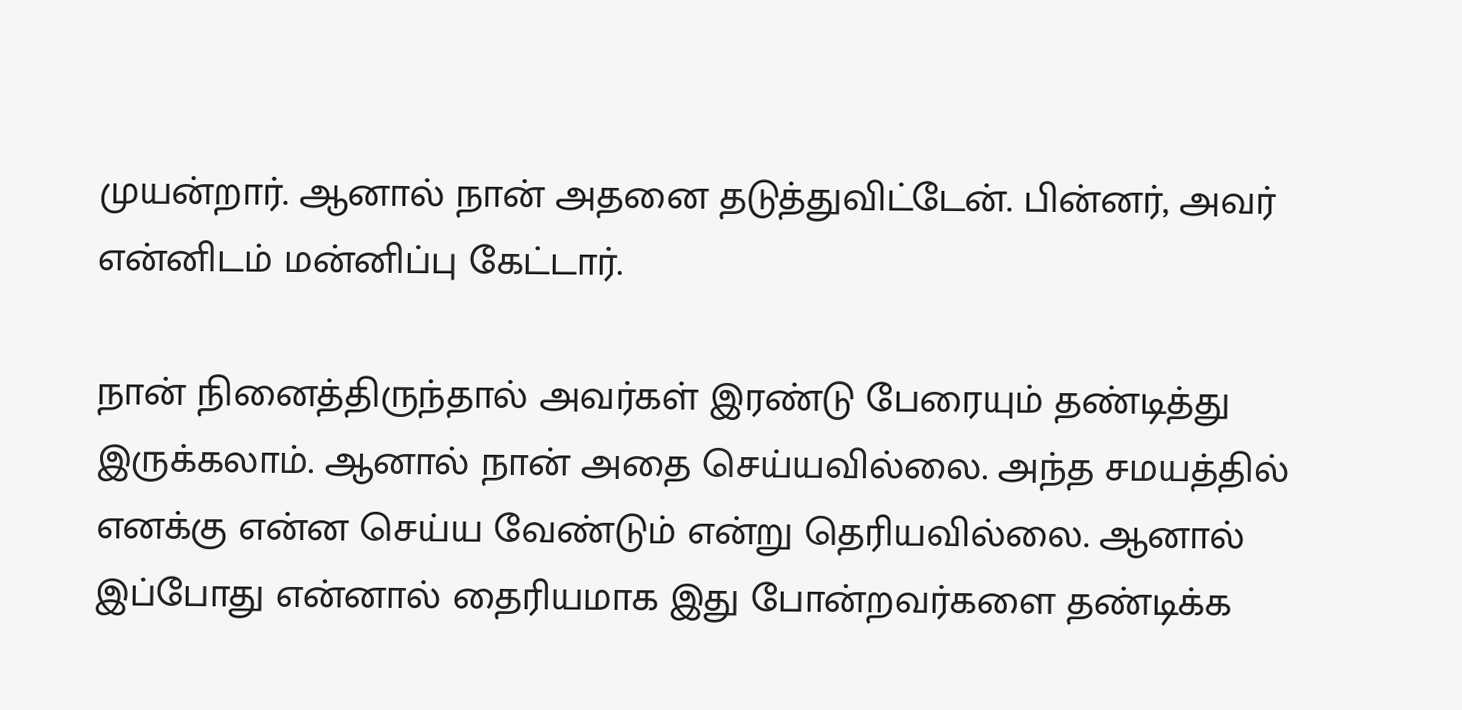முயன்றார். ஆனால் நான் அதனை தடுத்துவிட்டேன். பின்னர், அவர் என்னிடம் மன்னிப்பு கேட்டார்.

நான் நினைத்திருந்தால் அவர்கள் இரண்டு பேரையும் தண்டித்து இருக்கலாம். ஆனால் நான் அதை செய்யவில்லை. அந்த சமயத்தில் எனக்கு என்ன செய்ய வேண்டும் என்று தெரியவில்லை. ஆனால் இப்போது என்னால் தைரியமாக இது போன்றவர்களை தண்டிக்க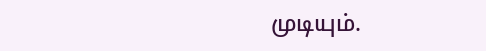முடியும்.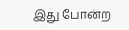இது போன்ற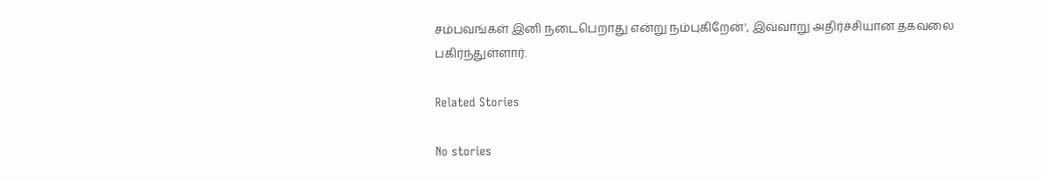சம்பவங்கள் இனி நடைபெறாது என்று நம்புகிறேன்', இவ்வாறு அதிர்ச்சியான தகவலை பகிர்ந்துள்ளார்.

Related Stories

No stories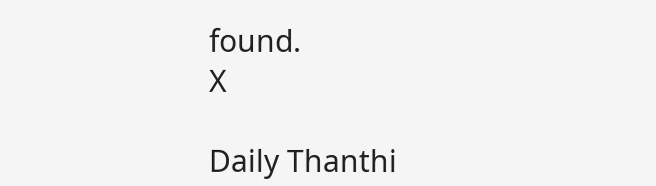found.
X

Daily Thanthi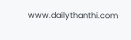www.dailythanthi.com